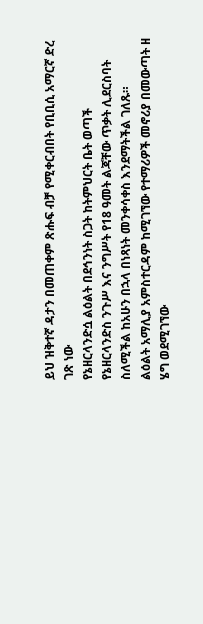ይህ ዝቅተኛ ዳታን በመጠቀም ጽሑፍ ብቻ የሚቀርብበት የቢቢሲ አማርኛ ድረ ገጽ ነው
የኔዘርላንድሷ ልዕልት በደኅንነት ስጋት ከትምህርት ቤት ወጣች
የኔዘርላንድስ ንጉሥ እና ንግሥት የ18 ዓመት ልጃቸው ጥቃት ሊደርስባት ስለሚችል ከአሁን በኋላ በነጻነት መንቀሳቀስ እንደማትችል ገለጹ።
ልዕልት አማሊያ አምስተርዳም ከሚገኘው የተማሪዎች መኖሪያ በመውጣት ዘ ሄግ ወደሚገኘው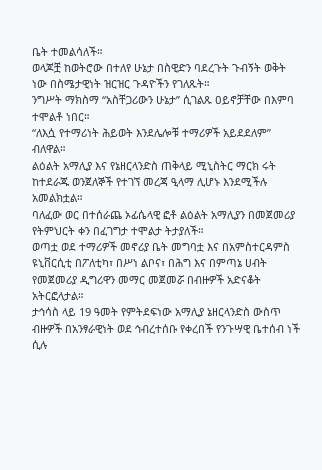ቤት ተመልሳለች።
ወላጆቿ ከወትሮው በተለየ ሁኔታ በስዊድን ባደረጉት ጉብኝት ወቅት ነው በስሜታዊነት ዝርዝር ጉዳዮችን የገለጹት።
ንግሥት ማክስማ “አስቸጋሪውን ሁኔታ” ሲገልጹ ዐይኖቻቸው በእምባ ተሞልቶ ነበር።
“ለእሷ የተማሪነት ሕይወት እንደሌሎቹ ተማሪዎች አይደደለም” ብለዋል።
ልዕልት አማሊያ እና የኔዘርላንድስ ጠቅላይ ሚኒስትር ማርክ ሩት ከተደራጁ ወንጀለኞች የተገኘ መረጃ ዒላማ ሊሆኑ እንደሚችሉ አመልክቷል።
ባለፈው ወር በተሰራጨ ኦፊሴላዊ ፎቶ ልዕልት አማሊያን በመጀመሪያ የትምህርት ቀን በፈገግታ ተሞልታ ትታያለች።
ወጣቷ ወደ ተማሪዎች መኖሪያ ቤት መግባቷ እና በአምስተርዳምስ ዩኒቨርሲቲ በፖለቲካ፣ በሥነ ልቦና፣ በሕግ እና በምጣኔ ሀብት የመጀመሪያ ዲግሪዋን መማር መጀመሯ በብዙዎች አድናቆት አትርፎላታል።
ታኅሳስ ላይ 19 ዓመት የምትደፍነው አማሊያ ኔዘርላንድስ ውስጥ ብዙዎች በአንፃራዊነት ወደ ኅብረተሰቡ የቀረበች የንጉሣዊ ቤተሰብ ነች ሲሉ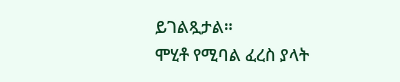ይገልጿታል።
ሞሂቶ የሚባል ፈረስ ያላት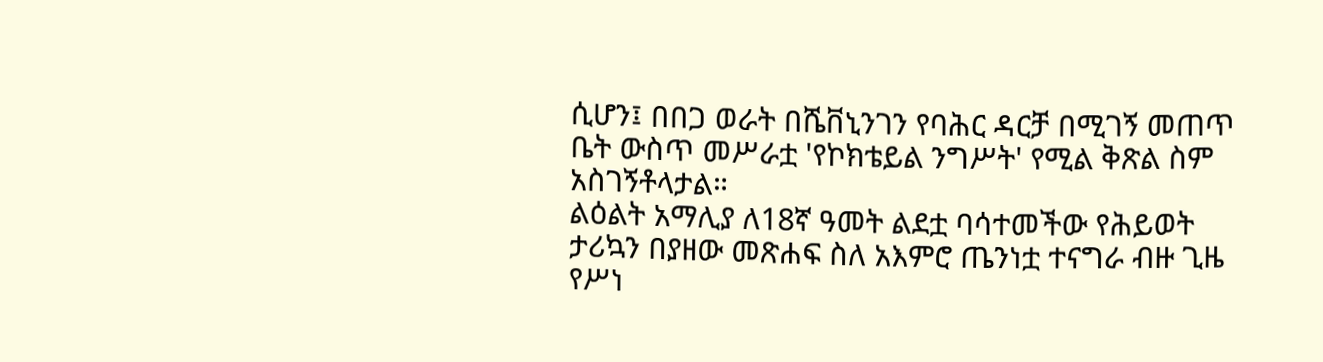ሲሆን፤ በበጋ ወራት በሼቨኒንገን የባሕር ዳርቻ በሚገኝ መጠጥ ቤት ውስጥ መሥራቷ 'የኮክቴይል ንግሥት' የሚል ቅጽል ስም አስገኝቶላታል።
ልዕልት አማሊያ ለ18ኛ ዓመት ልደቷ ባሳተመችው የሕይወት ታሪኳን በያዘው መጽሐፍ ስለ አእምሮ ጤንነቷ ተናግራ ብዙ ጊዜ የሥነ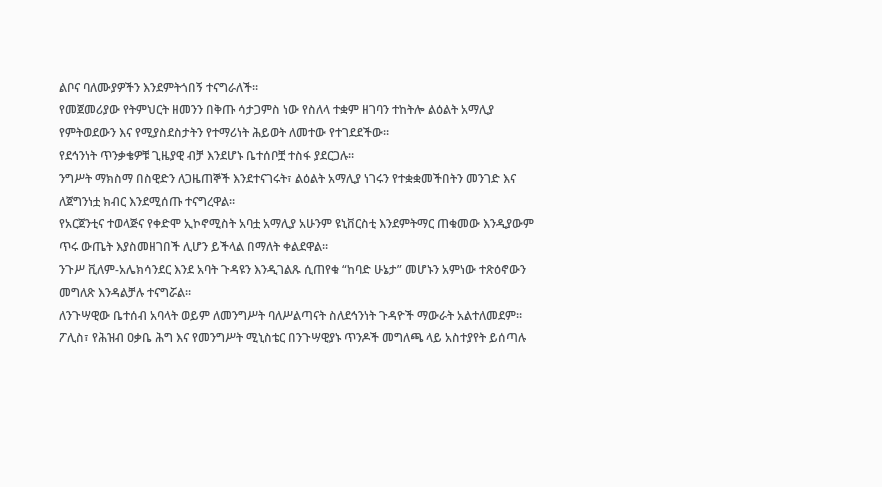ልቦና ባለሙያዎችን እንደምትጎበኝ ተናግራለች።
የመጀመሪያው የትምህርት ዘመንን በቅጡ ሳታጋምስ ነው የስለላ ተቋም ዘገባን ተከትሎ ልዕልት አማሊያ የምትወደውን እና የሚያስደስታትን የተማሪነት ሕይወት ለመተው የተገደደችው።
የደኅንነት ጥንቃቄዎቹ ጊዜያዊ ብቻ እንደሆኑ ቤተሰቦቿ ተስፋ ያደርጋሉ።
ንግሥት ማክስማ በስዊድን ለጋዜጠኞች እንደተናገሩት፣ ልዕልት አማሊያ ነገሩን የተቋቋመችበትን መንገድ እና ለጀግንነቷ ክብር እንደሚሰጡ ተናግረዋል።
የአርጀንቲና ተወላጅና የቀድሞ ኢኮኖሚስት አባቷ አማሊያ አሁንም ዩኒቨርስቲ እንደምትማር ጠቁመው እንዲያውም ጥሩ ውጤት እያስመዘገበች ሊሆን ይችላል በማለት ቀልደዋል።
ንጉሥ ቪለም-አሌክሳንደር እንደ አባት ጉዳዩን እንዲገልጹ ሲጠየቁ “ከባድ ሁኔታ” መሆኑን አምነው ተጽዕኖውን መግለጽ እንዳልቻሉ ተናግሯል።
ለንጉሣዊው ቤተሰብ አባላት ወይም ለመንግሥት ባለሥልጣናት ስለደኅንነት ጉዳዮች ማውራት አልተለመደም።
ፖሊስ፣ የሕዝብ ዐቃቤ ሕግ እና የመንግሥት ሚኒስቴር በንጉሣዊያኑ ጥንዶች መግለጫ ላይ አስተያየት ይሰጣሉ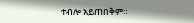ተብሎ አይጠበቅም።